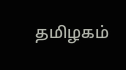தமிழகம்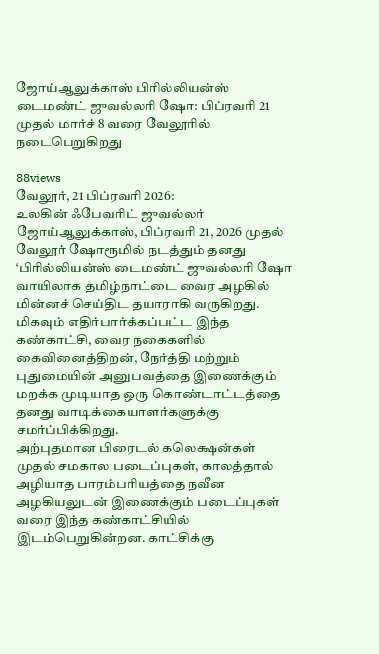ஜோய்ஆலுக்காஸ் பிரில்லியன்ஸ் டைமண்ட் ஜுவல்லரி ஷோ: பிப்ரவரி 21 முதல் மார்ச் 8 வரை வேலூரில் நடைபெறுகிறது

88views
வேலூர், 21 பிப்ரவரி 2026:
உலகின் ஃபேவரிட் ஜுவல்லர் ஜோய்ஆலுக்காஸ், பிப்ரவரி 21, 2026 முதல் வேலூர் ஷோரூமில் நடத்தும் தனது ‘பிரில்லியன்ஸ் டைமண்ட் ஜுவல்லரி ஷோ வாயிலாக தமிழ்நாட்டை வைர அழகில் மின்னச் செய்திட தயாராகி வருகிறது. மிகவும் எதிர்பார்க்கப்பட்ட இந்த கண்காட்சி, வைர நகைகளில் கைவினைத்திறன், நேர்த்தி மற்றும் புதுமையின் அனுபவத்தை இணைக்கும் மறக்க முடியாத ஒரு கொண்டாட்டத்தை தனது வாடிக்கையாளர்களுக்கு சமர்ப்பிக்கிறது.
அற்புதமான பிரைடல் கலெக்ஷன்கள் முதல் சமகால படைப்புகள், காலத்தால் அழியாத பாரம்பரியத்தை நவீன அழகியலுடன் இணைக்கும் படைப்புகள் வரை இந்த கண்காட்சியில் இடம்பெறுகின்றன. காட்சிக்கு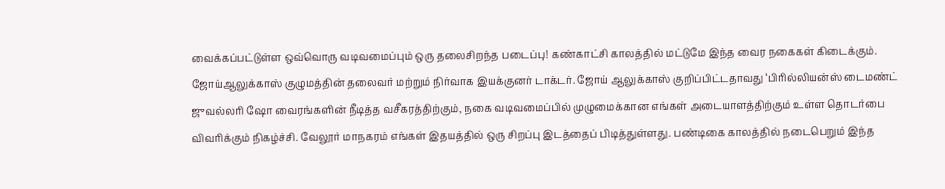வைக்கப்பட்டுள்ள ஒவ்வொரு வடிவமைப்பும் ஒரு தலைசிறந்த படைப்பு! கண்காட்சி காலத்தில் மட்டுமே இந்த வைர நகைகள் கிடைக்கும்.
ஜோய்ஆலுக்காஸ் குழுமத்தின் தலைவர் மற்றும் நிர்வாக இயக்குனர் டாக்டர். ஜோய் ஆலுக்காஸ் குறிப்பிட்டதாவது ‘பிரில்லியன்ஸ் டைமண்ட் ஜுவல்லரி ஷோ வைரங்களின் நீடித்த வசீகரத்திற்கும், நகை வடிவமைப்பில் முழுமைக்கான எங்கள் அடையாளத்திற்கும் உள்ள தொடர்பை விவரிக்கும் நிகழ்ச்சி. வேலூர் மாநகரம் எங்கள் இதயத்தில் ஒரு சிறப்பு இடத்தைப் பிடித்துள்ளது. பண்டிகை காலத்தில் நடைபெறும் இந்த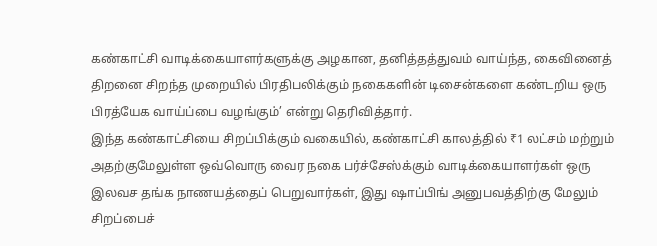கண்காட்சி வாடிக்கையாளர்களுக்கு அழகான, தனித்தத்துவம் வாய்ந்த, கைவினைத் திறனை சிறந்த முறையில் பிரதிபலிக்கும் நகைகளின் டிசைன்களை கண்டறிய ஒரு பிரத்யேக வாய்ப்பை வழங்கும்’ என்று தெரிவித்தார்.
இந்த கண்காட்சியை சிறப்பிக்கும் வகையில், கண்காட்சி காலத்தில் ₹1 லட்சம் மற்றும் அதற்குமேலுள்ள ஒவ்வொரு வைர நகை பர்ச்சேஸ்க்கும் வாடிக்கையாளர்கள் ஒரு இலவச தங்க நாணயத்தைப் பெறுவார்கள், இது ஷாப்பிங் அனுபவத்திற்கு மேலும் சிறப்பைச்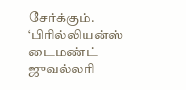சேர்க்கும்.
‘பிரில்லியன்ஸ் டைமண்ட் ஜுவல்லரி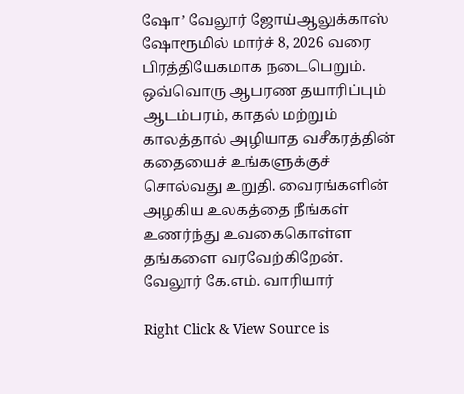ஷோ’ வேலூர் ஜோய்ஆலுக்காஸ் ஷோரூமில் மார்ச் 8, 2026 வரை பிரத்தியேகமாக நடைபெறும். ஒவ்வொரு ஆபரண தயாரிப்பும் ஆடம்பரம், காதல் மற்றும் காலத்தால் அழியாத வசீகரத்தின் கதையைச் உங்களுக்குச் சொல்வது உறுதி. வைரங்களின் அழகிய உலகத்தை நீங்கள் உணர்ந்து உவகைகொள்ள தங்களை வரவேற்கிறேன்.
வேலூர் கே.எம். வாரியார்

Right Click & View Source is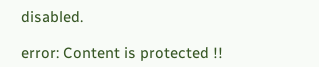disabled.

error: Content is protected !!